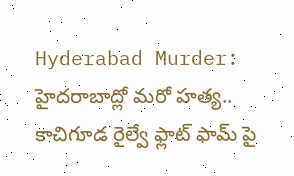Hyderabad Murder: హైదరాబాద్లో మరో హత్య.. కాచిగూడ రైల్వే ఫ్లాట్ ఫామ్ పై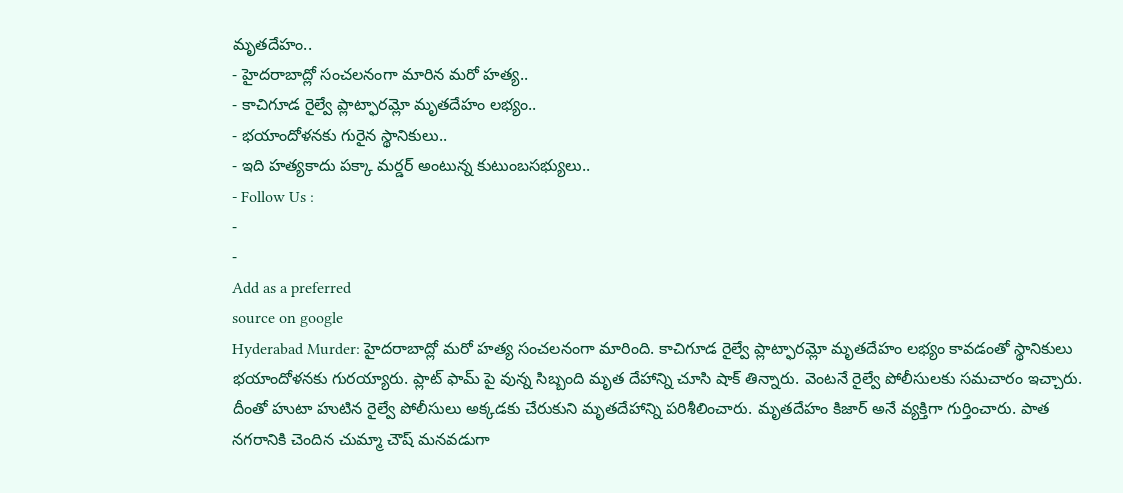మృతదేహం..
- హైదరాబాద్లో సంచలనంగా మారిన మరో హత్య..
- కాచిగూడ రైల్వే ప్లాట్ఫారమ్లో మృతదేహం లభ్యం..
- భయాందోళనకు గురైన స్థానికులు..
- ఇది హత్యకాదు పక్కా మర్డర్ అంటున్న కుటుంబసభ్యులు..
- Follow Us :
-
-
Add as a preferred
source on google
Hyderabad Murder: హైదరాబాద్లో మరో హత్య సంచలనంగా మారింది. కాచిగూడ రైల్వే ప్లాట్ఫారమ్లో మృతదేహం లభ్యం కావడంతో స్థానికులు భయాందోళనకు గురయ్యారు. ప్లాట్ ఫామ్ పై వున్న సిబ్బంది మృత దేహాన్ని చూసి షాక్ తిన్నారు. వెంటనే రైల్వే పోలీసులకు సమచారం ఇచ్చారు. దీంతో హుటా హుటిన రైల్వే పోలీసులు అక్కడకు చేరుకుని మృతదేహాన్ని పరిశీలించారు. మృతదేహం కిజార్ అనే వ్యక్తిగా గుర్తించారు. పాత నగరానికి చెందిన చుమ్మా చౌష్ మనవడుగా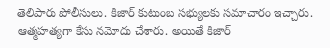తెలిపారు పోలీసులు. కిజార్ కుటుంబ సభ్యులకు సమాచారం ఇచ్చారు. ఆత్మహత్యగా కేసు నమోదు చేశారు. అయితే కిజార్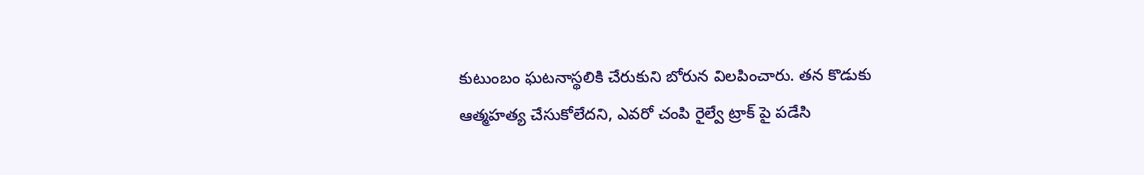కుటుంబం ఘటనాస్థలికి చేరుకుని బోరున విలపించారు. తన కొడుకు ఆత్మహత్య చేసుకోలేదని, ఎవరో చంపి రైల్వే ట్రాక్ పై పడేసి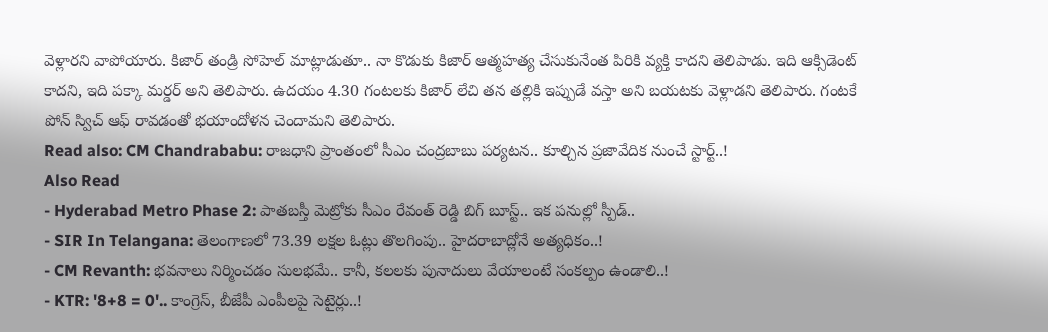వెళ్లారని వాపోయారు. కిజార్ తండ్రి సోహెల్ మాట్లాడుతూ.. నా కొడుకు కిజార్ ఆత్మహత్య చేసుకునేంత పిరికి వ్యక్తి కాదని తెలిపాడు. ఇది ఆక్సిడెంట్ కాదని, ఇది పక్కా మర్డర్ అని తెలిపారు. ఉదయం 4.30 గంటలకు కిజార్ లేచి తన తల్లికి ఇప్పుడే వస్తా అని బయటకు వెళ్లాడని తెలిపారు. గంటకే పోన్ స్విచ్ ఆఫ్ రావడంతో భయాందోళన చెందామని తెలిపారు.
Read also: CM Chandrababu: రాజధాని ప్రాంతంలో సీఎం చంద్రబాబు పర్యటన.. కూల్చిన ప్రజావేదిక నుంచే స్టార్ట్..!
Also Read
- Hyderabad Metro Phase 2: పాతబస్తీ మెట్రోకు సీఎం రేవంత్ రెడ్డి బిగ్ బూస్ట్.. ఇక పనుల్లో స్పీడ్..
- SIR In Telangana: తెలంగాణలో 73.39 లక్షల ఓట్లు తొలగింపు.. హైదరాబాద్లోనే అత్యధికం..!
- CM Revanth: భవనాలు నిర్మించడం సులభమే.. కానీ, కలలకు పునాదులు వేయాలంటే సంకల్పం ఉండాలి..!
- KTR: '8+8 = 0'.. కాంగ్రెస్, బీజేపీ ఎంపీలపై సెటైర్లు..!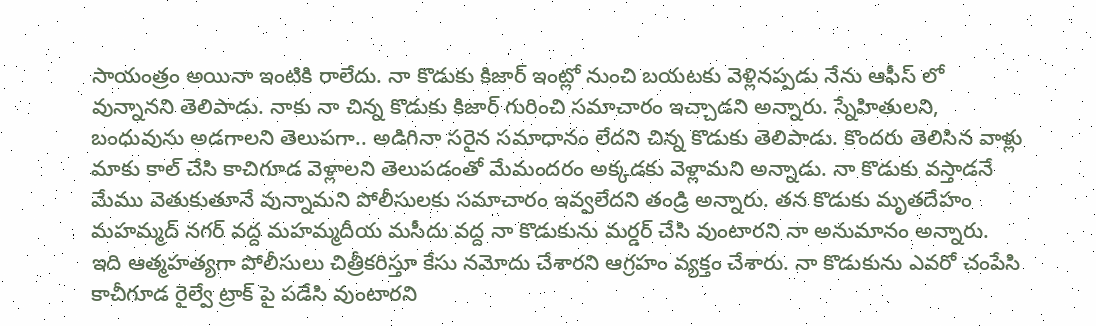సాయంత్రం అయినా ఇంటికి రాలేదు. నా కొడుకు కిజార్ ఇంట్లో నుంచి బయటకు వెళ్లినప్పడు నేను ఆఫీస్ లో వున్నానని తెలిపాడు. నాకు నా చిన్న కొడుకు కిజార్ గురించి సమాచారం ఇచ్చాడని అన్నారు. స్నేహితులని, బంధువును అడగాలని తెలుపగా.. అడిగినా సరైన సమాధానం లేదని చిన్న కొడుకు తెలిపాడు. కొందరు తెలిసిన వాళ్లు మాకు కాల్ చేసి కాచిగూడ వెళ్లాలని తెలుపడంతో మేమందరం అక్కడకు వెళ్లామని అన్నాడు. నా కొడుకు వస్తాడనే మేము వెతుకుతూనే వున్నామని పోలీసులకు సమాచారం ఇవ్వలేదని తండ్రి అన్నారు. తన కొడుకు మృతదేహం మహమ్మద్ నగర్ వద్ద మహమ్మదీయ మసీదు వద్ద నా కొడుకును మర్డర్ చేసి వుంటారని నా అనుమానం అన్నారు. ఇది ఆత్మహత్యగా పోలీసులు చిత్రీకరిస్తూ కేసు నమోదు చేశారని ఆగ్రహం వ్యక్తం చేశారు. నా కొడుకును ఎవరో చంపేసి కాచీగూడ రైల్వే ట్రాక్ పై పడేసి వుంటారని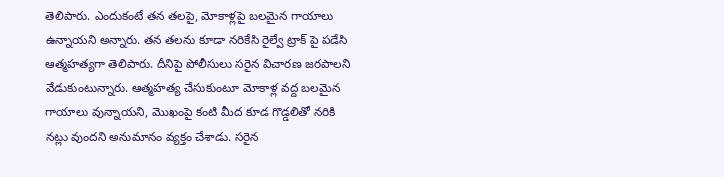తెలిపారు. ఎందుకంటే తన తలపై, మోకాళ్లపై బలమైన గాయాలు ఉన్నాయని అన్నారు. తన తలను కూడా నరికేసి రైల్వే ట్రాక్ పై పడేసి ఆత్మహత్యగా తెలిపారు. దీనిపై పోలీసులు సరైన విచారణ జరపాలని వేడుకుంటున్నారు. ఆత్మహత్య చేసుకుంటూ మోకాళ్ల వద్ద బలమైన గాయాలు వున్నాయని, మొఖంపై కంటి మీద కూడ గొడ్డలితో నరికి నట్లు వుందని అనుమానం వ్యక్తం చేశాడు. సరైన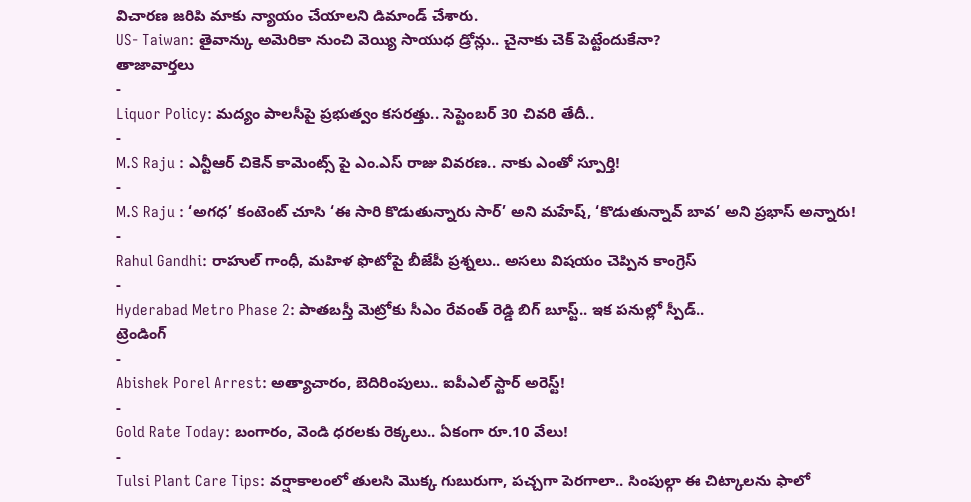విచారణ జరిపి మాకు న్యాయం చేయాలని డిమాండ్ చేశారు.
US- Taiwan: తైవాన్కు అమెరికా నుంచి వెయ్యి సాయుధ డ్రోన్లు.. చైనాకు చెక్ పెట్టేందుకేనా?
తాజావార్తలు
-
Liquor Policy: మద్యం పాలసీపై ప్రభుత్వం కసరత్తు.. సెప్టెంబర్ 30 చివరి తేదీ..
-
M.S Raju : ఎన్టీఆర్ చికెన్ కామెంట్స్ పై ఎం.ఎస్ రాజు వివరణ.. నాకు ఎంతో స్పూర్తి!
-
M.S Raju : ‘అగధ’ కంటెంట్ చూసి ‘ఈ సారి కొడుతున్నారు సార్’ అని మహేష్, ‘కొడుతున్నావ్ బావ’ అని ప్రభాస్ అన్నారు!
-
Rahul Gandhi: రాహుల్ గాంధీ, మహిళ ఫొటోపై బీజేపీ ప్రశ్నలు.. అసలు విషయం చెప్పిన కాంగ్రెస్
-
Hyderabad Metro Phase 2: పాతబస్తీ మెట్రోకు సీఎం రేవంత్ రెడ్డి బిగ్ బూస్ట్.. ఇక పనుల్లో స్పీడ్..
ట్రెండింగ్
-
Abishek Porel Arrest: అత్యాచారం, బెదిరింపులు.. ఐపీఎల్ స్టార్ అరెస్ట్!
-
Gold Rate Today: బంగారం, వెండి ధరలకు రెక్కలు.. ఏకంగా రూ.10 వేలు!
-
Tulsi Plant Care Tips: వర్షాకాలంలో తులసి మొక్క గుబురుగా, పచ్చగా పెరగాలా.. సింపుల్గా ఈ చిట్కాలను ఫాలో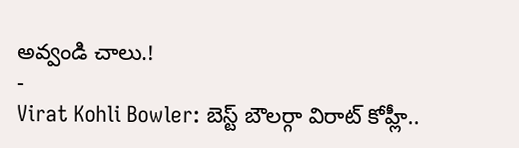అవ్వండి చాలు.!
-
Virat Kohli Bowler: బెస్ట్ బౌలర్గా విరాట్ కోహ్లీ..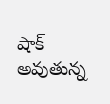షాక్ అవుతున్న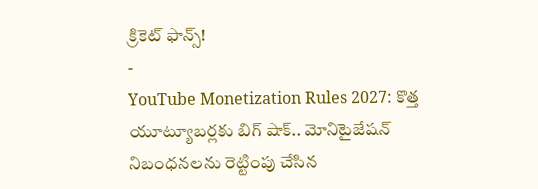క్రికెట్ ఫాన్స్!
-
YouTube Monetization Rules 2027: కొత్త యూట్యూబర్లకు బిగ్ షాక్.. మోనిటైజేషన్ నిబంధనలను రెట్టింపు చేసిన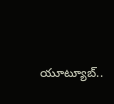యూట్యూబ్..